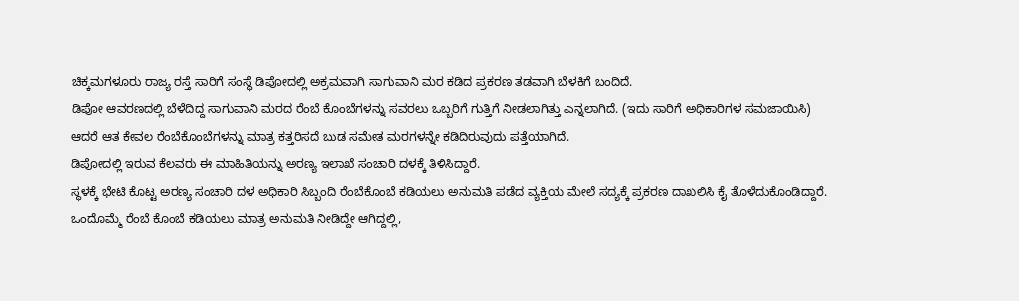ಚಿಕ್ಕಮಗಳೂರು ರಾಜ್ಯ ರಸ್ತೆ ಸಾರಿಗೆ ಸಂಸ್ಥೆ ಡಿಪೋದಲ್ಲಿ ಅಕ್ರಮವಾಗಿ ಸಾಗುವಾನಿ ಮರ ಕಡಿದ ಪ್ರಕರಣ ತಡವಾಗಿ ಬೆಳಕಿಗೆ ಬಂದಿದೆ.
ಡಿಪೋ ಆವರಣದಲ್ಲಿ ಬೆಳೆದಿದ್ದ ಸಾಗುವಾನಿ ಮರದ ರೆಂಬೆ ಕೊಂಬೆಗಳನ್ನು ಸವರಲು ಒಬ್ಬರಿಗೆ ಗುತ್ತಿಗೆ ನೀಡಲಾಗಿತ್ತು ಎನ್ನಲಾಗಿದೆ. (ಇದು ಸಾರಿಗೆ ಅಧಿಕಾರಿಗಳ ಸಮಜಾಯಿಸಿ)
ಆದರೆ ಆತ ಕೇವಲ ರೆಂಬೆಕೊಂಬೆಗಳನ್ನು ಮಾತ್ರ ಕತ್ತರಿಸದೆ ಬುಡ ಸಮೇತ ಮರಗಳನ್ನೇ ಕಡಿದಿರುವುದು ಪತ್ತೆಯಾಗಿದೆ.
ಡಿಪೋದಲ್ಲಿ ಇರುವ ಕೆಲವರು ಈ ಮಾಹಿತಿಯನ್ನು ಅರಣ್ಯ ಇಲಾಖೆ ಸಂಚಾರಿ ದಳಕ್ಕೆ ತಿಳಿಸಿದ್ದಾರೆ.
ಸ್ಥಳಕ್ಕೆ ಭೇಟಿ ಕೊಟ್ಟ ಅರಣ್ಯ ಸಂಚಾರಿ ದಳ ಅಧಿಕಾರಿ ಸಿಬ್ಬಂದಿ ರೆಂಬೆಕೊಂಬೆ ಕಡಿಯಲು ಅನುಮತಿ ಪಡೆದ ವ್ಯಕ್ತಿಯ ಮೇಲೆ ಸದ್ಯಕ್ಕೆ ಪ್ರಕರಣ ದಾಖಲಿಸಿ ಕೈ ತೊಳೆದುಕೊಂಡಿದ್ದಾರೆ.
ಒಂದೊಮ್ಮೆ ರೆಂಬೆ ಕೊಂಬೆ ಕಡಿಯಲು ಮಾತ್ರ ಅನುಮತಿ ನೀಡಿದ್ದೇ ಆಗಿದ್ದಲ್ಲಿ,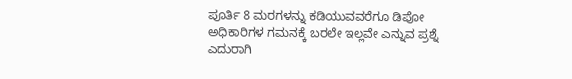ಪೂರ್ತಿ 8 ಮರಗಳನ್ನು ಕಡಿಯುವವರೆಗೂ ಡಿಪೋ ಅಧಿಕಾರಿಗಳ ಗಮನಕ್ಕೆ ಬರಲೇ ಇಲ್ಲವೇ ಎನ್ನುವ ಪ್ರಶ್ನೆ ಎದುರಾಗಿ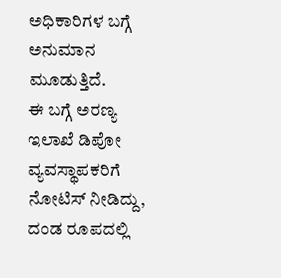ಅಧಿಕಾರಿಗಳ ಬಗ್ಗೆ ಅನುಮಾನ ಮೂಡುತ್ತಿದೆ.
ಈ ಬಗ್ಗೆ ಅರಣ್ಯ ಇಲಾಖೆ ಡಿಪೋ ವ್ಯವಸ್ಥಾಪಕರಿಗೆ ನೋಟಿಸ್ ನೀಡಿದ್ದು, ದಂಡ ರೂಪದಲ್ಲಿ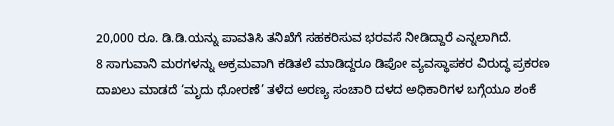20,000 ರೂ. ಡಿ.ಡಿ.ಯನ್ನು ಪಾವತಿಸಿ ತನಿಖೆಗೆ ಸಹಕರಿಸುವ ಭರವಸೆ ನೀಡಿದ್ದಾರೆ ಎನ್ನಲಾಗಿದೆ.
8 ಸಾಗುವಾನಿ ಮರಗಳನ್ನು ಅಕ್ರಮವಾಗಿ ಕಡಿತಲೆ ಮಾಡಿದ್ದರೂ ಡಿಪೋ ವ್ಯವಸ್ಥಾಪಕರ ವಿರುದ್ಧ ಪ್ರಕರಣ ದಾಖಲು ಮಾಡದೆ ‘ಮೃದು ಧೋರಣೆ’ ತಳೆದ ಅರಣ್ಯ ಸಂಚಾರಿ ದಳದ ಅಧಿಕಾರಿಗಳ ಬಗ್ಗೆಯೂ ಶಂಕೆ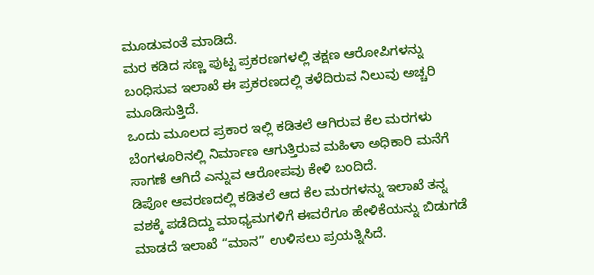ಮೂಡುವಂತೆ ಮಾಡಿದೆ.
ಮರ ಕಡಿದ ಸಣ್ಣ ಪುಟ್ಟ ಪ್ರಕರಣಗಳಲ್ಲಿ ತಕ್ಷಣ ಆರೋಪಿಗಳನ್ನು ಬಂಧಿಸುವ ಇಲಾಖೆ ಈ ಪ್ರಕರಣದಲ್ಲಿ ತಳೆದಿರುವ ನಿಲುವು ಅಚ್ಚರಿ ಮೂಡಿಸುತ್ತಿದೆ.
ಒಂದು ಮೂಲದ ಪ್ರಕಾರ ಇಲ್ಲಿ ಕಡಿತಲೆ ಆಗಿರುವ ಕೆಲ ಮರಗಳು ಬೆಂಗಳೂರಿನಲ್ಲಿ ನಿರ್ಮಾಣ ಆಗುತ್ತಿರುವ ಮಹಿಳಾ ಅಧಿಕಾರಿ ಮನೆಗೆ ಸಾಗಣೆ ಆಗಿದೆ ಎನ್ನುವ ಆರೋಪವು ಕೇಳಿ ಬಂದಿದೆ.
ಡಿಪೋ ಆವರಣದಲ್ಲಿ ಕಡಿತಲೆ ಆದ ಕೆಲ ಮರಗಳನ್ನು ಇಲಾಖೆ ತನ್ನ ವಶಕ್ಕೆ ಪಡೆದಿದ್ದು ಮಾಧ್ಯಮಗಳಿಗೆ ಈವರೆಗೂ ಹೇಳಿಕೆಯನ್ನು ಬಿಡುಗಡೆ ಮಾಡದೆ ಇಲಾಖೆ “ಮಾನ” ಉಳಿಸಲು ಪ್ರಯತ್ನಿಸಿದೆ.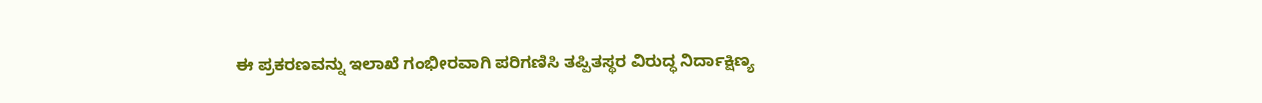ಈ ಪ್ರಕರಣವನ್ನು ಇಲಾಖೆ ಗಂಭೀರವಾಗಿ ಪರಿಗಣಿಸಿ ತಪ್ಪಿತಸ್ಥರ ವಿರುದ್ಧ ನಿರ್ದಾಕ್ಷಿಣ್ಯ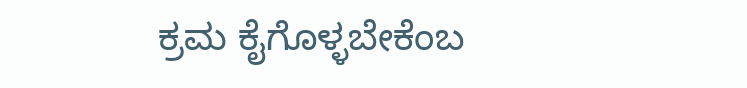ಕ್ರಮ ಕೈಗೊಳ್ಳಬೇಕೆಂಬ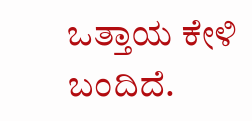ಒತ್ತಾಯ ಕೇಳಿ ಬಂದಿದೆ.